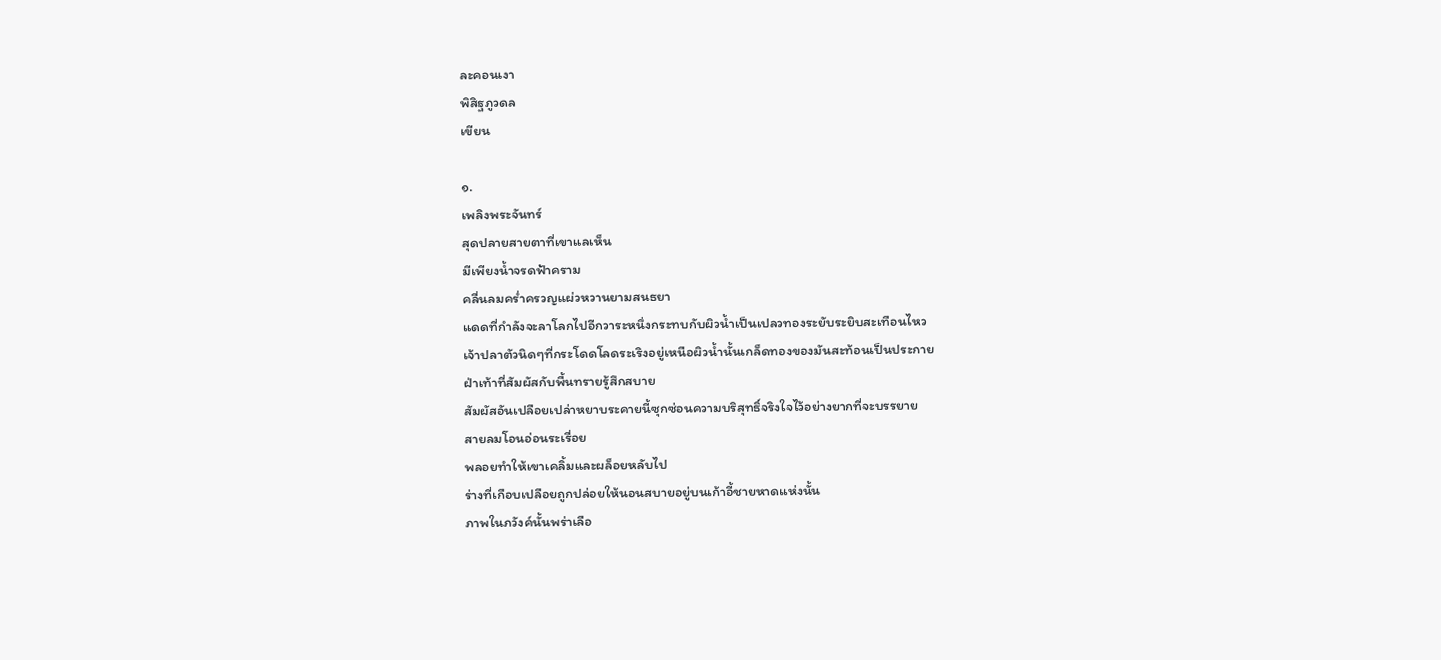ละคอนเงา
พิสิฐภูวดล
เขียน

๑.
เพลิงพระจันทร์
สุดปลายสายตาที่เขาแลเห็น
มีเพียงน้ำจรดฟ้าคราม
คลื่นลมคร่ำครวญแผ่วหวานยามสนธยา
แดดที่กำลังจะลาโลกไปอีกวาระหนึ่งกระทบกับผิวน้ำเป็นเปลวทองระยับระยิบสะเทือนไหว
เจ้าปลาตัวนิดๆที่กระโดดโลดระเริงอยู่เหนือผิวน้ำนั้นเกล็ดทองของมันสะท้อนเป็นประกาย
ฝ่าเท้าที่สัมผัสกับพื้นทรายรู้สึกสบาย
สัมผัสอันเปลือยเปล่าหยาบระคายนี้ซุกซ่อนความบริสุทธิ์จริงใจไว้อย่างยากที่จะบรรยาย
สายลมโอนอ่อนระเรื่อย
พลอยทำให้เขาเคลิ้มและผล็อยหลับไป
ร่างที่เกือบเปลือยถูกปล่อยให้นอนสบายอยู่บนเก้าอี้ชายหาดแห่งนั้น
ภาพในภวังค์นั้นพร่าเลือ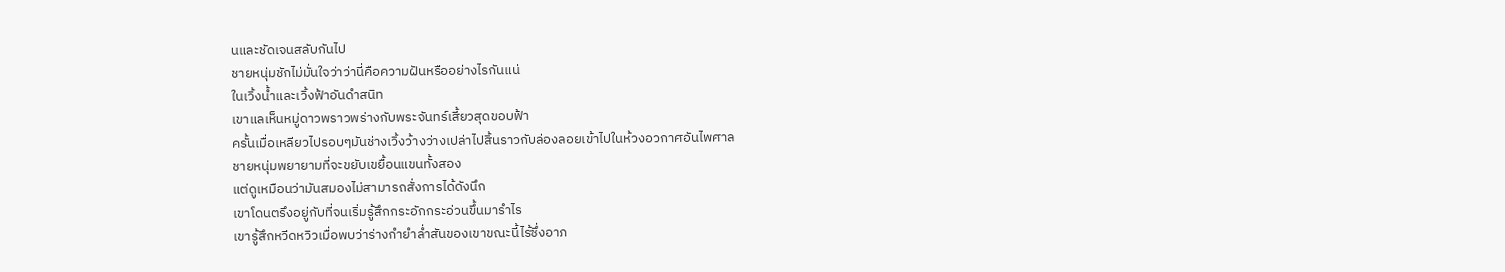นและชัดเจนสลับกันไป
ชายหนุ่มชักไม่มั่นใจว่าว่านี่คือความฝันหรืออย่างไรกันแน่
ในเวิ้งน้ำและเวิ้งฟ้าอันดำสนิท
เขาแลเห็นหมู่ดาวพราวพร่างกับพระจันทร์เสี้ยวสุดขอบฟ้า
ครั้นเมื่อเหลียวไปรอบๆมันช่างเวิ้งว้างว่างเปล่าไปสิ้นราวกับล่องลอยเข้าไปในห้วงอวกาศอันไพศาล
ชายหนุ่มพยายามที่จะขยับเขยื้อนแขนทั้งสอง
แต่ดูเหมือนว่ามันสมองไม่สามารถสั่งการได้ดังนึก
เขาโดนตรึงอยู่กับที่จนเริ่มรู้สึกกระอักกระอ่วนขึ้นมารำไร
เขารู้สึกหวีดหวิวเมื่อพบว่าร่างกำยำล่ำสันของเขาขณะนี้ไร้ซึ่งอาภ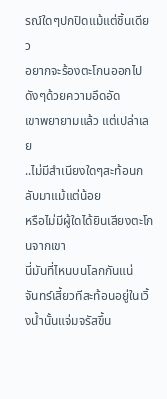รณ์ใดๆปกปิดแม้แต่ชิ้นเดียว
อยากจะร้องตะโกนออกไปดังๆด้วยความอึดอัด
เขาพยายามแล้ว แต่เปล่าเลย
..ไม่มีสำเนียงใดๆสะท้อนกลับมาแม้แต่น้อย
หรือไม่มีผู้ใดได้ยินเสียงตะโกนจากเขา
นี่มันที่ไหนบนโลกกันแน่
จันทร์เสี้ยวทีสะท้อนอยู่ในเวิ้งน้ำนั้นแจ่มจรัสขึ้น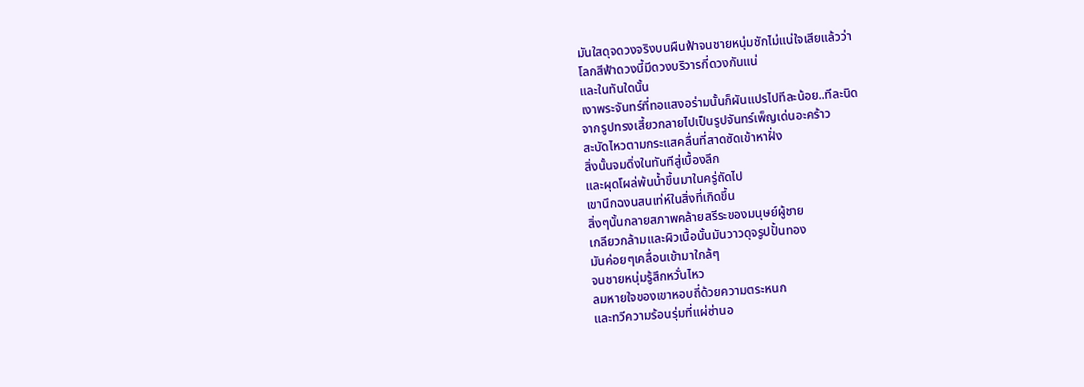มันใสดุจดวงจริงบนผืนฟ้าจนชายหนุ่มชักไม่แน่ใจเสียแล้วว่า
โลกสีฟ้าดวงนี้มีดวงบริวารกี่ดวงกันแน่
และในทันใดนั้น
เงาพระจันทร์ที่ทอแสงอร่ามนั้นก็ผันแปรไปทีละน้อย..ทีละนิด
จากรูปทรงเสี้ยวกลายไปเป็นรูปจันทร์เพ็ญเด่นอะคร้าว
สะบัดไหวตามกระแสคลื่นที่สาดซัดเข้าหาฝั่ง
สิ่งนั้นจมดิ่งในทันทีสู่เบื้องลึก
และผุดโผล่พ้นน้ำขึ้นมาในครู่ถัดไป
เขานึกฉงนสนเท่ห์ในสิ่งที่เกิดขึ้น
สิ่งๆนั้นกลายสภาพคล้ายสรีระของมนุษย์ผู้ชาย
เกลียวกล้ามและผิวเนื้อนั้นมันวาวดุจรูปปั้นทอง
มันค่อยๆเคลื่อนเข้ามาใกล้ๆ
จนชายหนุ่มรู้สึกหวั่นไหว
ลมหายใจของเขาหอบถี่ด้วยความตระหนก
และทวีความร้อนรุ่มที่แผ่ซ่านอ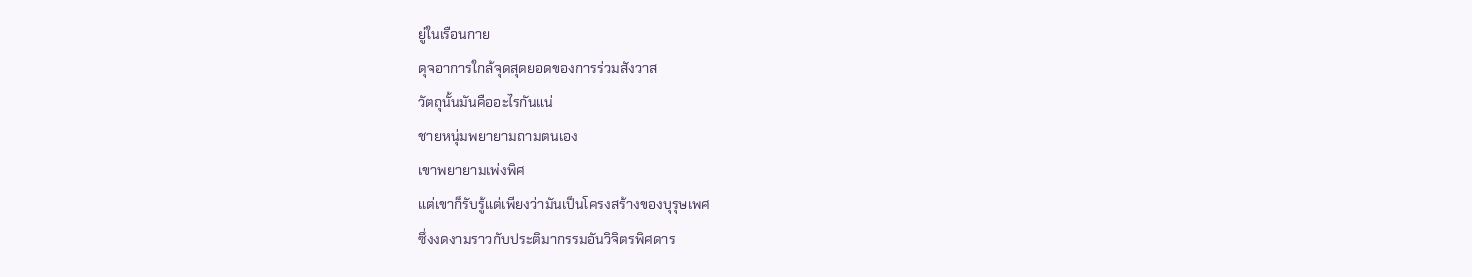ยู่ในเรือนกาย
ดุจอาการใกล้จุดสุดยอดของการร่วมสังวาส
วัตถุนั้นมันคืออะไรกันแน่
ชายหนุ่มพยายามถามตนเอง
เขาพยายามเพ่งพิศ
แต่เขาก็รับรู้แต่เพียงว่ามันเป็นโครงสร้างของบุรุษเพศ
ซึ่งงดงามราวกับประติมากรรมอันวิจิตรพิศดาร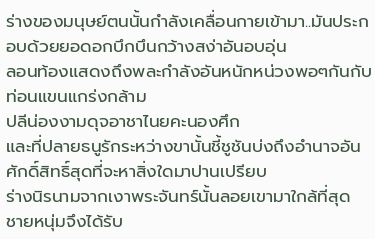ร่างของมนุษย์ตนนั้นกำลังเคลื่อนกายเข้ามา..มันประกอบด้วยยอดอกบึกบึนกว้างสง่าอันอบอุ่น
ลอนท้องแสดงถึงพละกำลังอันหนักหน่วงพอๆกันกับท่อนแขนแกร่งกล้าม
ปลีน่องงามดุจอาชาไนยคะนองศึก
และที่ปลายธนูรักระหว่างขานั้นชี้ชูชันบ่งถึงอำนาจอันศักดิ์สิทธิ์สุดที่จะหาสิ่งใดมาปานเปรียบ
ร่างนิรนามจากเงาพระจันทร์นั้นลอยเขามาใกล้ที่สุด
ชายหนุ่มจึงได้รับ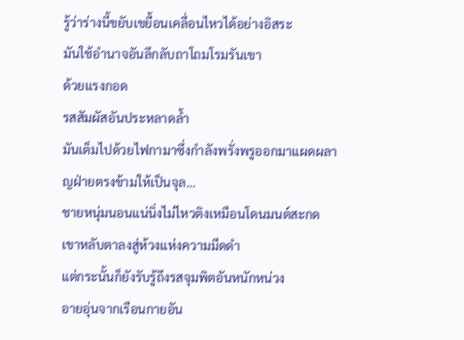รู้ว่าร่างนี้ขยับเขยื้อนเคลื่อนไหวได้อย่างอิสระ
มันใช้อำนาจอันลึกลับถาโถมโรมรันเขา
ด้วยแรงกอด
รสสัมผัสอันประหลาดล้ำ
มันเต็มไปด้วยไฟกามาซึ่งกำลังพรั่งพรูออกมาแผดผลาญฝ่ายตรงข้ามให้เป็นจุล...
ชายหนุ่มนอนแน่นิ่งไม่ไหวติงเหมือนโดนมนต์สะกด
เขาหลับตาลงสู่ห้วงแห่งความมืดดำ
แต่กระนั้นก็ยังรับรู้ถึงรสจุมพิตอันหนักหน่วง
อายอุ่นจากเรือนกายอัน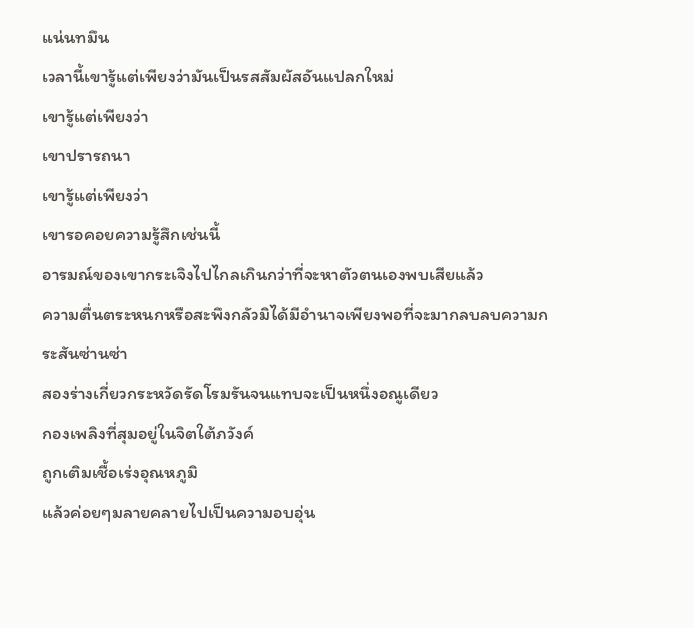แน่นทมึน
เวลานี้เขารู้แต่เพียงว่ามันเป็นรสสัมผัสอันแปลกใหม่
เขารู้แต่เพียงว่า
เขาปรารถนา
เขารู้แต่เพียงว่า
เขารอคอยความรู้สึกเช่นนี้
อารมณ์ของเขากระเจิงไปไกลเกินกว่าที่จะหาตัวตนเองพบเสียแล้ว
ความตื่นตระหนกหรือสะพึงกลัวมิได้มีอำนาจเพียงพอที่จะมากลบลบความกระสันซ่านซ่า
สองร่างเกี่ยวกระหวัดรัดโรมรันจนแทบจะเป็นหนึ่งอณูเดียว
กองเพลิงที่สุมอยู่ในจิตใต้ภวังค์
ถูกเติมเชื้อเร่งอุณหภูมิ
แล้วค่อยๆมลายคลายไปเป็นความอบอุ่น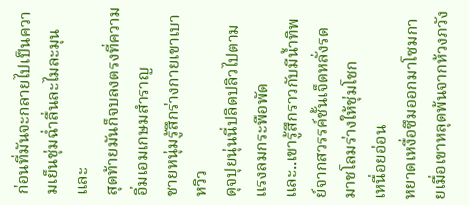ก่อนที่มันจะกลายไปเป็นความเย็นชุ่มฉ่ำลื่นละไมละมุน
และ
สุดท้ายมันก็จบลงตรงที่ความอิ่มเอมเกษมสำราญ
ชายหนุ่มรู้สึกร่างกายเขาเบาหวิว
ดุจปุยนุ่นนี่ปลิดปลิวไปตามแรงลมกระพือพัด
และ..เขารู้สึกราวกับมีน้ำทิพย์จากสวรรค์ชั้นเจ็ดหลั่งรดมาชโลมร่างให้ชุ่มโชก
เหนื่อยอ่อน
หยาดเหงื่อซึมออกมาโซมกายเมื่อเขาหลุดพ้นจากห้วงภวัง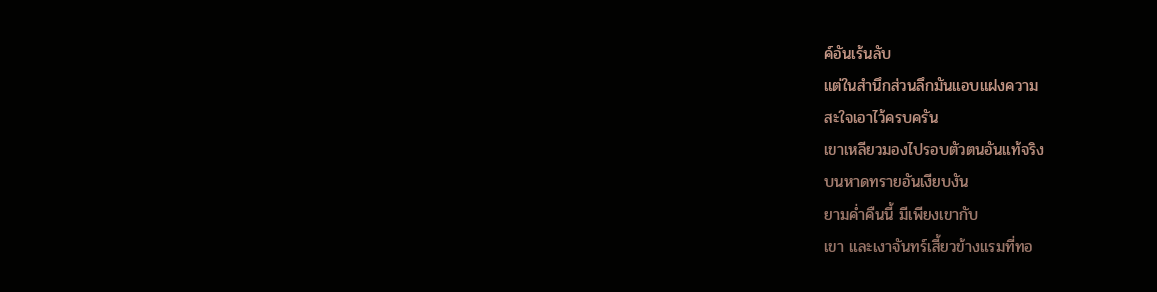ค์อันเร้นลับ
แต่ในสำนึกส่วนลึกมันแอบแฝงความ
สะใจเอาไว้ครบครัน
เขาเหลียวมองไปรอบตัวตนอันแท้จริง
บนหาดทรายอันเงียบงัน
ยามค่ำคืนนี้ มีเพียงเขากับ
เขา และเงาจันทร์เสี้ยวข้างแรมที่ทอ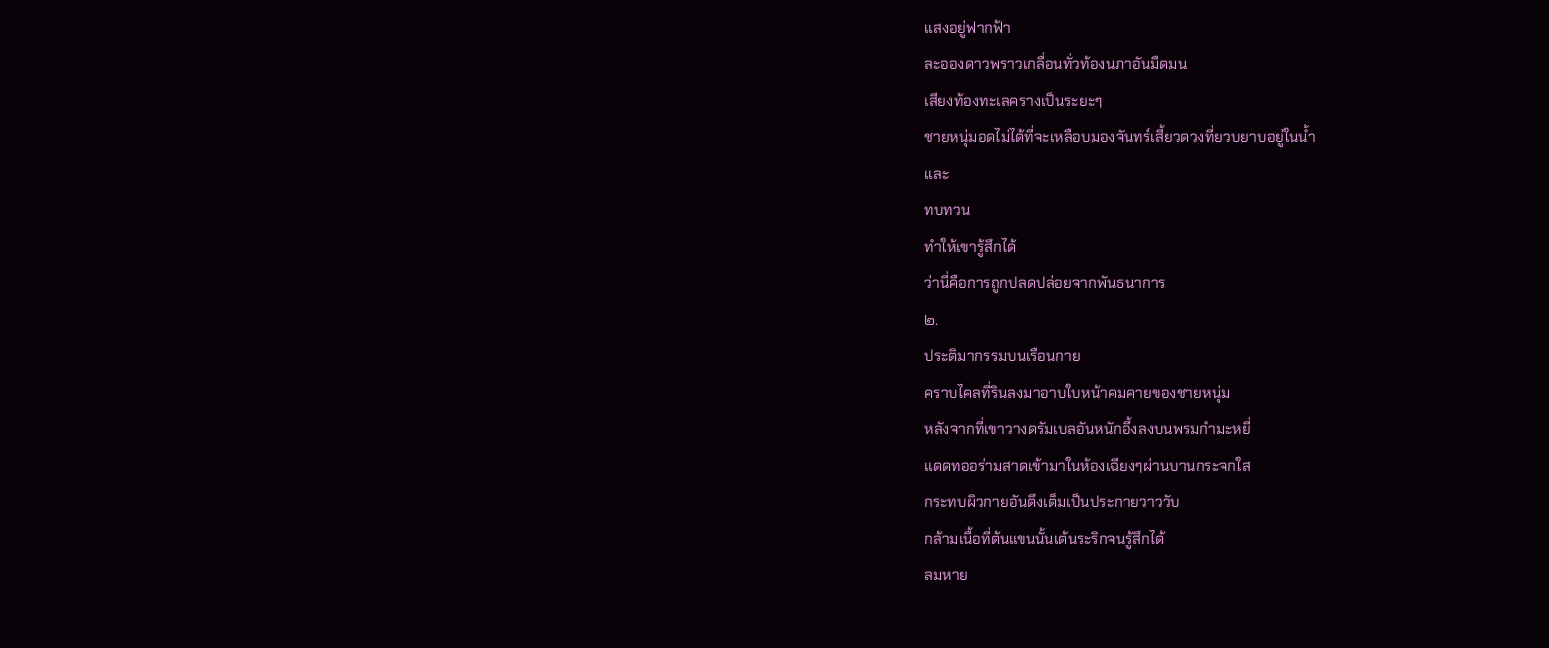แสงอยู่ฟากฟ้า
ละอองดาวพราวเกลื่อนทั่วท้องนภาอันมืดมน
เสียงท้องทะเลครางเป็นระยะๆ
ชายหนุ่มอดไม่ได้ที่จะเหลือบมองจันทร์เสี้ยวดวงที่ยวบยาบอยู่ในน้ำ
และ
ทบทวน
ทำให้เขารู้สึกได้
ว่านี่คือการถูกปลดปล่อยจากพันธนาการ
๒.
ประติมากรรมบนเรือนกาย
คราบไคลที่รินลงมาอาบใบหน้าคมคายของชายหนุ่ม
หลังจากที่เขาวางดรัมเบลอันหนักอึ้งลงบนพรมกำมะหยี่
แดดทออร่ามสาดเข้ามาในห้องเฉียงๆผ่านบานกระจกใส
กระทบผิวกายอันตึงเต็มเป็นประกายวาววับ
กล้ามเนื้อที่ต้นแขนนั้นเต้นระริกจนรู้สึกได้
ลมหาย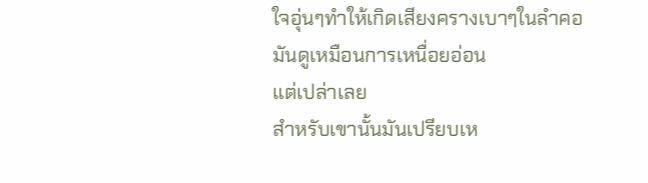ใจอุ่นๆทำให้เกิดเสียงครางเบาๆในลำคอ
มันดูเหมือนการเหนื่อยอ่อน
แต่เปล่าเลย
สำหรับเขานั้นมันเปรียบเห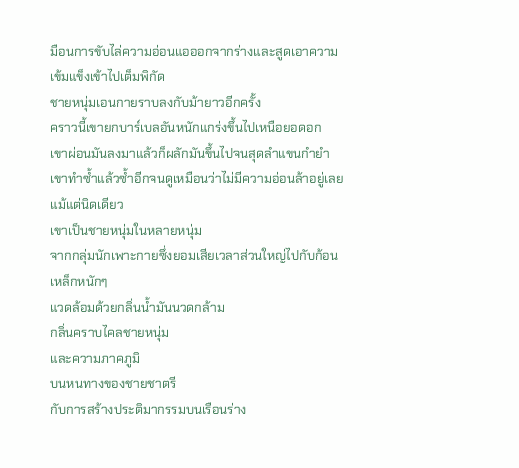มือนการขับไล่ความอ่อนแอออกจากร่างและสูดเอาความเข้มแข็งเข้าไปเต็มพิกัด
ชายหนุ่มเอนกายราบลงกับม้ายาวอีกครั้ง
คราวนี้เขายกบาร์เบลอันหนักแกร่งขึ้นไปเหนือยอดอก
เขาผ่อนมันลงมาแล้วก็ผลักมันขึ้นไปจนสุดลำแขนกำยำ เขาทำซ้ำแล้วซ้ำอีกจนดูเหมือนว่าไม่มีความอ่อนล้าอยู่เลยแม้แต่นิดเดียว
เขาเป็นชายหนุ่มในหลายหนุ่ม
จากกลุ่มนักเพาะกายซึ่งยอมเสียเวลาส่วนใหญ่ไปกับก้อนเหล็กหนักๆ
แวดล้อมด้วยกลิ่นน้ำมันนวดกล้าม
กลิ่นคราบไคลชายหนุ่ม
และความภาคภูมิ
บนหนทางของชายชาตรี
กับการสร้างประติมากรรมบนเรือนร่าง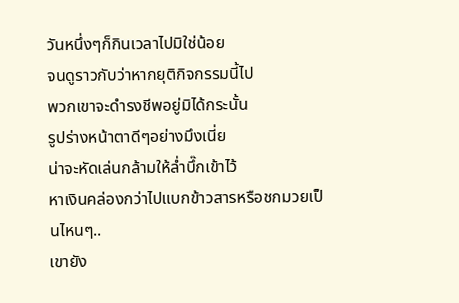วันหนึ่งๆก็กินเวลาไปมิใช่น้อย
จนดูราวกับว่าหากยุติกิจกรรมนี้ไป
พวกเขาจะดำรงชีพอยู่มิได้กระนั้น
รูปร่างหน้าตาดีๆอย่างมึงเนี่ย
น่าจะหัดเล่นกล้ามให้ล่ำบึ๊กเข้าไว้
หาเงินคล่องกว่าไปแบกข้าวสารหรือชกมวยเป็นไหนๆ..
เขายัง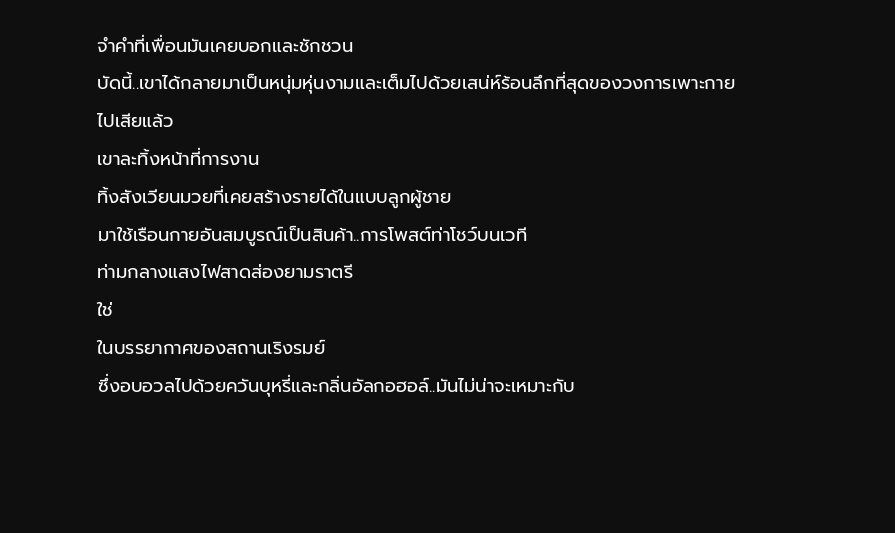จำคำที่เพื่อนมันเคยบอกและชักชวน
บัดนี้..เขาได้กลายมาเป็นหนุ่มหุ่นงามและเต็มไปด้วยเสน่ห์ร้อนลึกที่สุดของวงการเพาะกายไปเสียแล้ว
เขาละทิ้งหน้าที่การงาน
ทิ้งสังเวียนมวยที่เคยสร้างรายได้ในแบบลูกผู้ชาย
มาใช้เรือนกายอันสมบูรณ์เป็นสินค้า..การโพสต์ท่าโชว์บนเวที
ท่ามกลางแสงไฟสาดส่องยามราตรี
ใช่
ในบรรยากาศของสถานเริงรมย์
ซึ่งอบอวลไปด้วยควันบุหรี่และกลิ่นอัลกอฮอล์..มันไม่น่าจะเหมาะกับ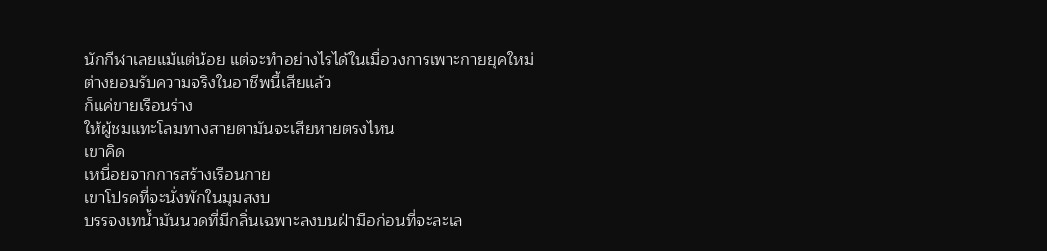นักกีฬาเลยแม้แต่น้อย แต่จะทำอย่างไรได้ในเมื่อวงการเพาะกายยุคใหม่ต่างยอมรับความจริงในอาชีพนี้เสียแล้ว
ก็แค่ขายเรือนร่าง
ให้ผู้ชมแทะโลมทางสายตามันจะเสียหายตรงไหน
เขาคิด
เหนื่อยจากการสร้างเรือนกาย
เขาโปรดที่จะนั่งพักในมุมสงบ
บรรจงเทน้ำมันนวดที่มีกลิ่นเฉพาะลงบนฝ่ามือก่อนที่จะละเล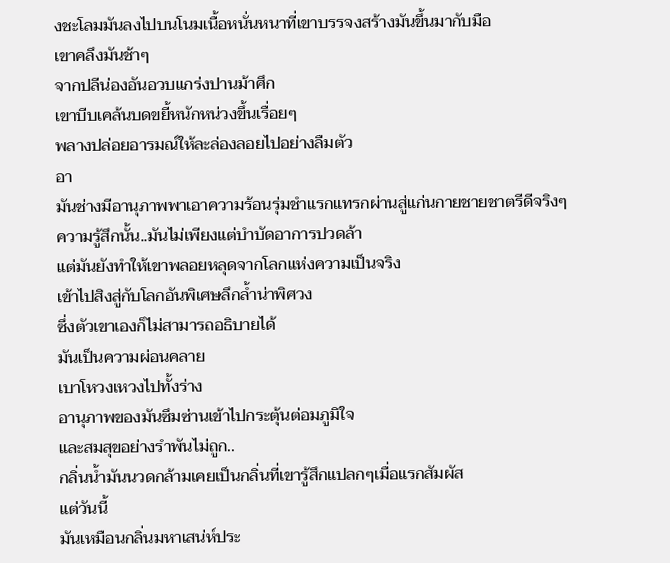งชะโลมมันลงไปบนโนมเนื้อหนั่นหนาที่เขาบรรจงสร้างมันขึ้นมากับมือ
เขาคลึงมันช้าๆ
จากปลีน่องอันอวบแกร่งปานม้าศึก
เขาบีบเคล้นบดขยี้หนักหน่วงขึ้นเรื่อยๆ
พลางปล่อยอารมณ์ให้ละล่องลอยไปอย่างลืมตัว
อา
มันช่างมีอานุภาพพาเอาความร้อนรุ่มชำแรกแทรกผ่านสู่แก่นกายชายชาตรีดีจริงๆ
ความรู้สึกนั้น..มันไม่เพียงแต่บำบัดอาการปวดล้า
แต่มันยังทำให้เขาพลอยหลุดจากโลกแห่งความเป็นจริง
เข้าไปสิงสู่กับโลกอันพิเศษลึกล้ำน่าพิศวง
ซึ่งตัวเขาเองก็ไม่สามารถอธิบายได้
มันเป็นความผ่อนคลาย
เบาโหวงเหวงไปทั้งร่าง
อานุภาพของมันซึมซ่านเข้าไปกระตุ้นต่อมภูมิใจ
และสมสุขอย่างรำพันไม่ถูก..
กลิ่นน้ำมันนวดกล้ามเคยเป็นกลิ่นที่เขารู้สึกแปลกๆเมื่อแรกสัมผัส
แต่วันนี้
มันเหมือนกลิ่นมหาเสน่ห์ประ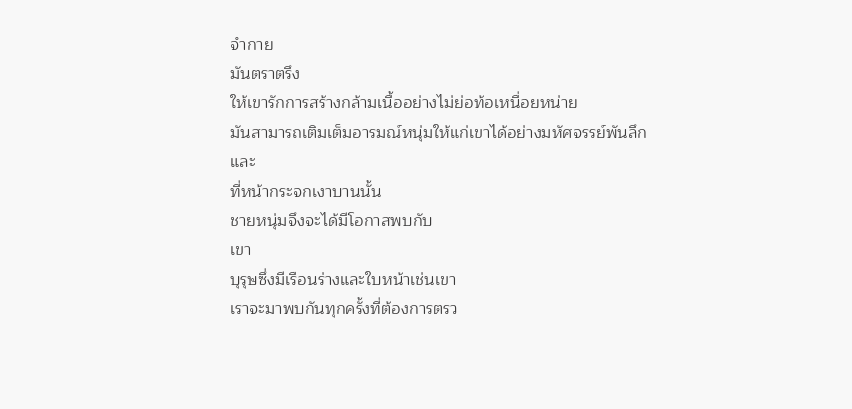จำกาย
มันตราตรึง
ให้เขารักการสร้างกล้ามเนื้ออย่างไม่ย่อท้อเหนื่อยหน่าย
มันสามารถเติมเต็มอารมณ์หนุ่มให้แก่เขาได้อย่างมหัศจรรย์พันลึก
และ
ที่หน้ากระจกเงาบานนั้น
ชายหนุ่มจึงจะได้มีโอกาสพบกับ
เขา
บุรุษซึ่งมีเรือนร่างและใบหน้าเช่นเขา
เราจะมาพบกันทุกครั้งที่ต้องการตรว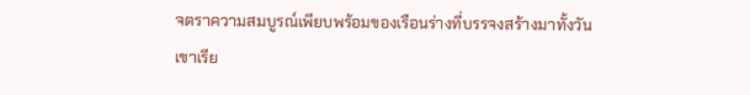จตราความสมบูรณ์เพียบพร้อมของเรือนร่างที่บรรจงสร้างมาทั้งวัน
เขาเรีย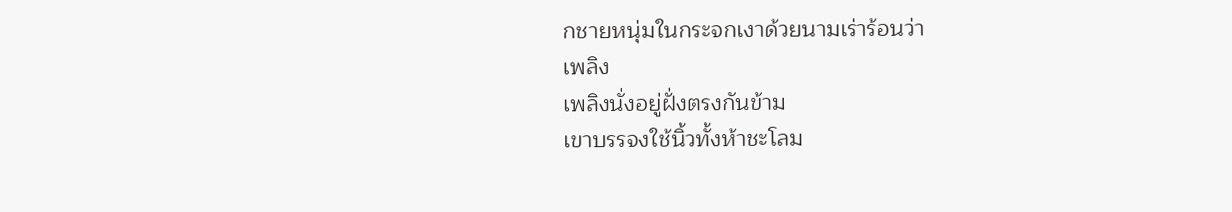กชายหนุ่มในกระจกเงาด้วยนามเร่าร้อนว่า
เพลิง
เพลิงนั่งอยู่ฝั่งตรงกันข้าม
เขาบรรจงใช้นิ้วทั้งห้าชะโลม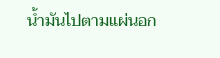น้ำมันไปตามแผ่นอก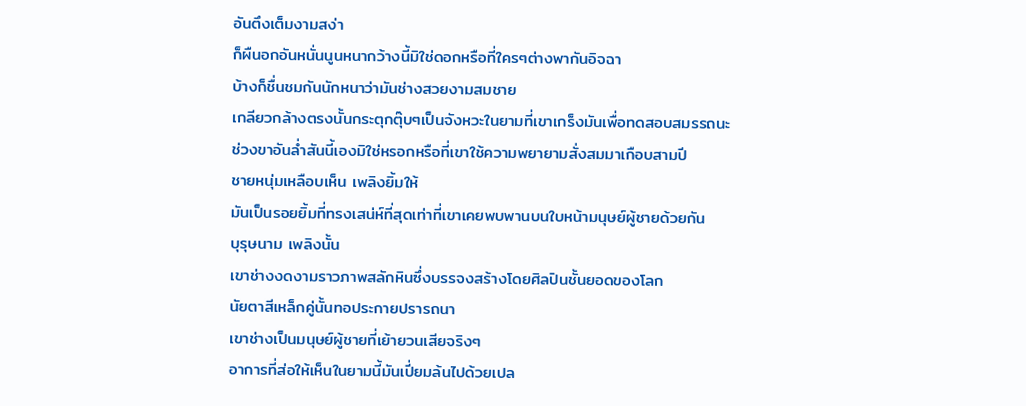อันตึงเต็มงามสง่า
ก็ผืนอกอันหนั่นนูนหนากว้างนี้มิใช่ดอกหรือที่ใครๆต่างพากันอิจฉา
บ้างก็ชื่นชมกันนักหนาว่ามันช่างสวยงามสมชาย
เกลียวกล้างตรงนั้นกระตุกตุ๊บๆเป็นจังหวะในยามที่เขาเกร็งมันเพื่อทดสอบสมรรถนะ
ช่วงขาอันล่ำสันนี้เองมิใช่หรอกหรือที่เขาใช้ความพยายามสั่งสมมาเกือบสามปี
ชายหนุ่มเหลือบเห็น เพลิงยิ้มให้
มันเป็นรอยยิ้มที่ทรงเสน่ห์ที่สุดเท่าที่เขาเคยพบพานบนใบหน้ามนุษย์ผู้ชายด้วยกัน
บุรุษนาม เพลิงนั้น
เขาช่างงดงามราวภาพสลักหินซึ่งบรรจงสร้างโดยศิลปินชั้นยอดของโลก
นัยตาสีเหล็กคู่นั้นทอประกายปรารถนา
เขาช่างเป็นมนุษย์ผู้ชายที่เย้ายวนเสียจริงๆ
อาการที่ส่อให้เห็นในยามนี้มันเปี่ยมล้นไปด้วยเปล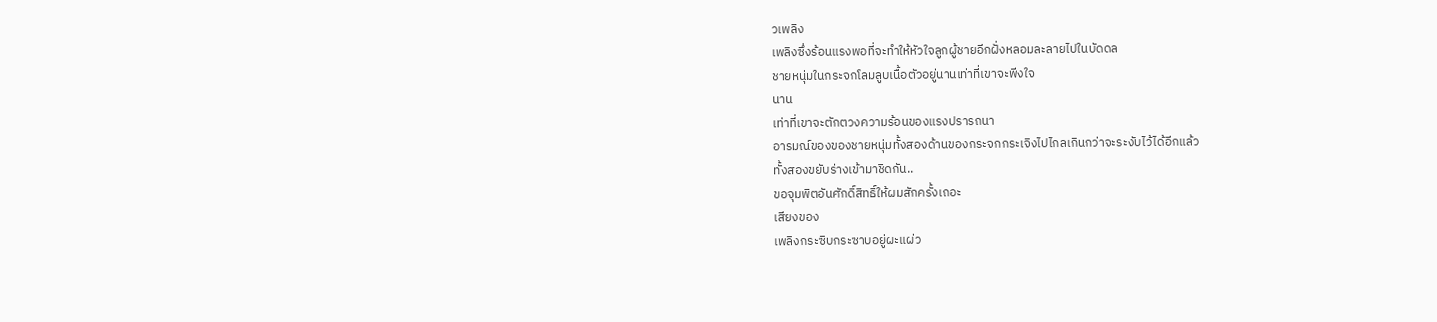วเพลิง
เพลิงซึ่งร้อนแรงพอที่จะทำให้หัวใจลูกผู้ชายอีกฝั่งหลอมละลายไปในบัดดล
ชายหนุ่มในกระจกโลมลูบเนื้อตัวอยู่นานเท่าที่เขาจะพีงใจ
นาน
เท่าที่เขาจะตักตวงความร้อนของแรงปรารถนา
อารมณ์ของของชายหนุ่มทั้งสองด้านของกระจกกระเจิงไปไกลเกินกว่าจะระงับไว้ได้อีกแล้ว
ทั้งสองขยับร่างเข้ามาชิดกัน..
ขอจุมพิตอันศักดิ์สิทธิ์ให้ผมสักครั้งเถอะ
เสียงของ
เพลิงกระซิบกระซาบอยู่ผะแผ่ว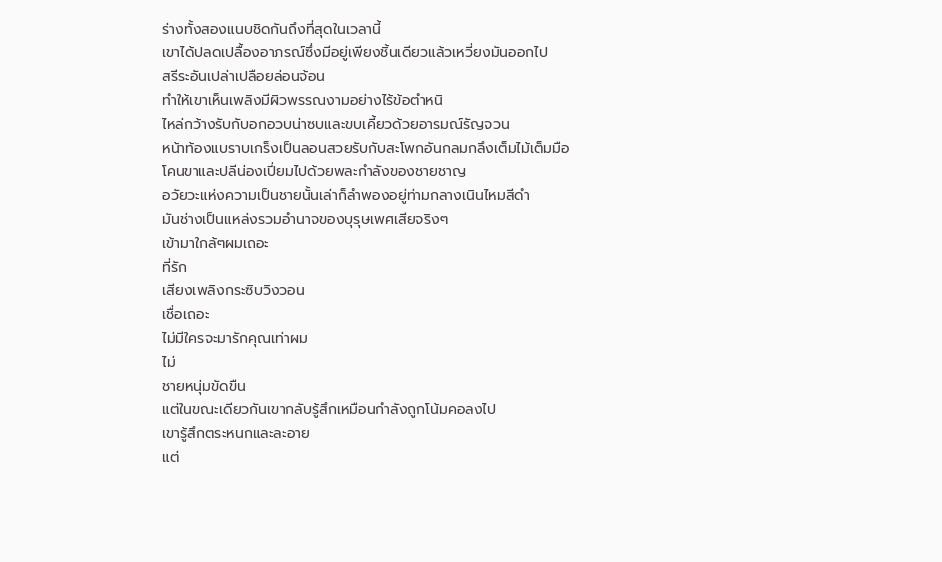ร่างทั้งสองแนบชิดกันถึงที่สุดในเวลานี้
เขาได้ปลดเปลื้องอาภรณ์ซึ่งมีอยู่เพียงชิ้นเดียวแล้วเหวี่ยงมันออกไป
สรีระอันเปล่าเปลือยล่อนจ้อน
ทำให้เขาเห็นเพลิงมีผิวพรรณงามอย่างไร้ข้อตำหนิ
ไหล่กว้างรับกับอกอวบน่าซบและขบเคี้ยวด้วยอารมณ์รัญจวน
หน้าท้องแบราบเกร็งเป็นลอนสวยรับกับสะโพกอันกลมกลึงเต็มไม้เต็มมือ
โคนขาและปลีน่องเปี่ยมไปด้วยพละกำลังของชายชาญ
อวัยวะแห่งความเป็นชายนั้นเล่าก็ลำพองอยู่ท่ามกลางเนินไหมสีดำ
มันช่างเป็นแหล่งรวมอำนาจของบุรุษเพศเสียจริงๆ
เข้ามาใกล้ๆผมเถอะ
ที่รัก
เสียงเพลิงกระซิบวิงวอน
เชื่อเถอะ
ไม่มีใครจะมารักคุณเท่าผม
ไม่
ชายหนุ่มขัดขืน
แต่ในขณะเดียวกันเขากลับรู้สึกเหมือนกำลังถูกโน้มคอลงไป
เขารู้สึกตระหนกและละอาย
แต่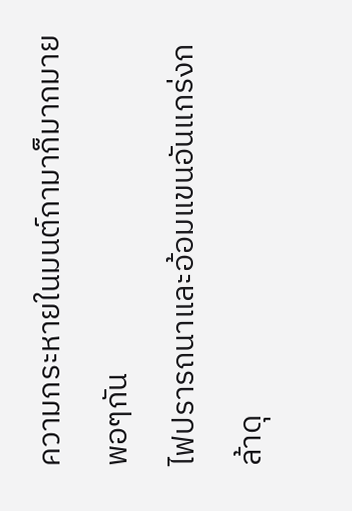ความกระหายในมนต์กามาก็มากมายพอๆกัน
ไฟปรารถนาและอ้อมแขนอันแกร่งกล้าดุ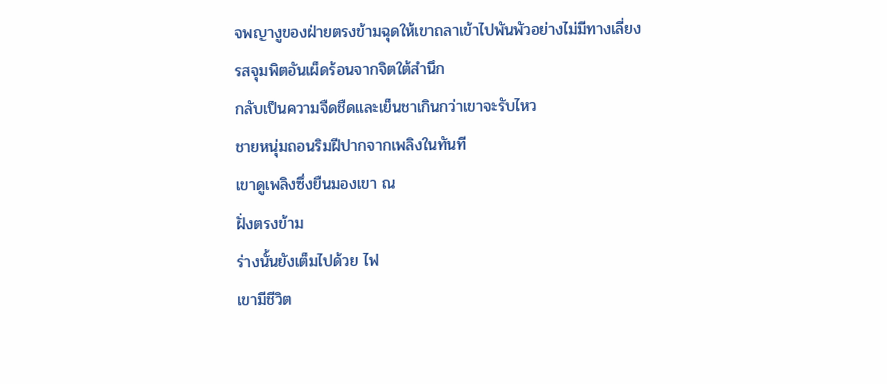จพญางูของฝ่ายตรงข้ามฉุดให้เขาถลาเข้าไปพันพัวอย่างไม่มีทางเลี่ยง
รสจุมพิตอันเผ็ดร้อนจากจิตใต้สำนึก
กลับเป็นความจืดชืดและเย็นชาเกินกว่าเขาจะรับไหว
ชายหนุ่มถอนริมฝีปากจากเพลิงในทันที
เขาดูเพลิงซึ่งยืนมองเขา ณ
ฝั่งตรงข้าม
ร่างนั้นยังเต็มไปด้วย ไฟ
เขามีชีวิต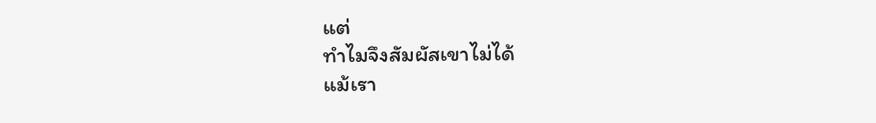แต่
ทำไมจึงสัมผัสเขาไม่ได้
แม้เรา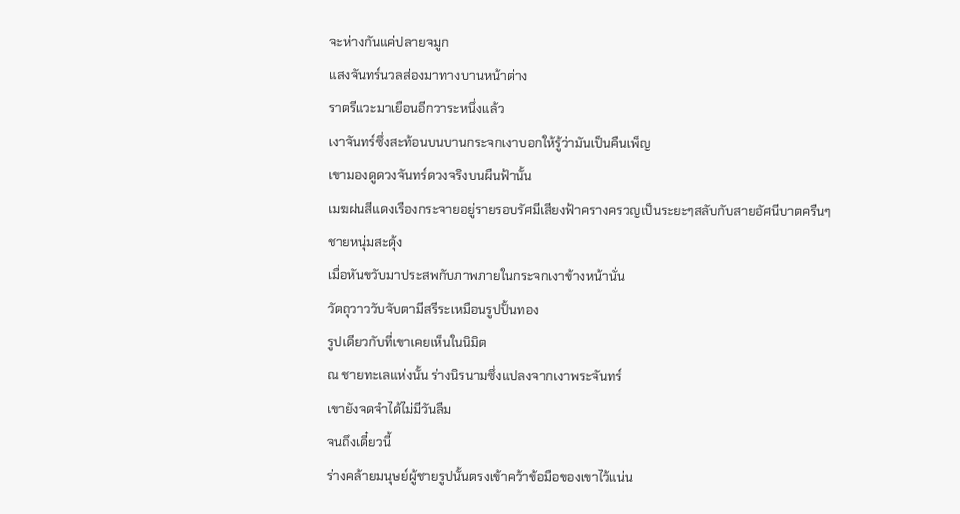จะห่างกันแค่ปลายจมูก
แสงจันทร์นวลส่องมาทางบานหน้าต่าง
ราตรีแวะมาเยือนอีกวาระหนึ่งแล้ว
เงาจันทร์ซึ่งสะท้อนบนบานกระจกเงาบอกให้รู้ว่ามันเป็นคืนเพ็ญ
เขามองดูดวงจันทร์ดวงจริงบนผืนฟ้านั้น
เมฆฝนสีแดงเรืองกระจายอยู่รายรอบรัศมีเสียงฟ้าครางครวญเป็นระยะๆสลับกับสายอัศนีบาตครืนๆ
ชายหนุ่มสะดุ้ง
เมื่อหันขวับมาประสพกับภาพภายในกระจกเงาข้างหน้านั่น
วัตถุวาววับจับตามีสรีระเหมือนรูปปั้นทอง
รูปเดียวกับที่เขาเคยเห็นในนิมิต
ณ ชายทะเลแห่งนั้น ร่างนิรนามซึ่งแปลงจากเงาพระจันทร์
เขายังจดจำได้ไม่มีวันลืม
จนถึงเดี๋ยวนี้
ร่างคล้ายมนุษย์ผู้ชายรูปนั้นตรงเข้าคว้าข้อมือของเขาไว้แน่น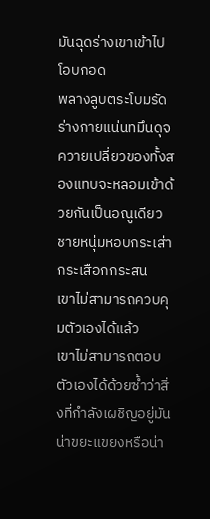มันฉุดร่างเขาเข้าไปโอบกอด
พลางลูบตระโบมรัด
ร่างกายแน่นทมึนดุจควายเปลี่ยวของทั้งสองแทบจะหลอมเข้าด้วยกันเป็นอณูเดียว
ชายหนุ่มหอบกระเส่ากระเสือกกระสน
เขาไม่สามารถควบคุมตัวเองได้แล้ว
เขาไม่สามารถตอบตัวเองได้ด้วยซ้ำว่าสิ่งที่กำลังเผชิญอยู่มันน่าขยะแขยงหรือน่า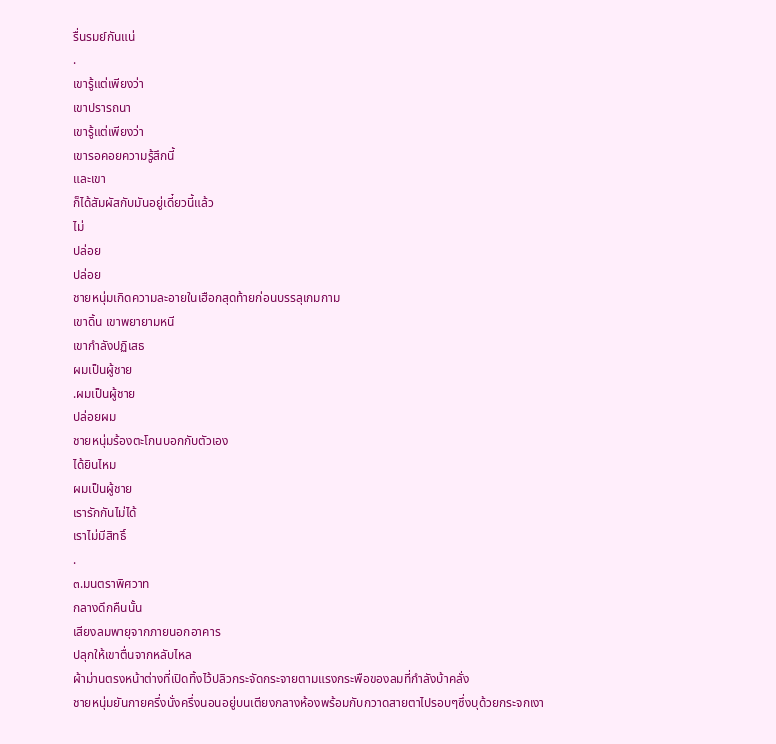รื่นรมย์กันแน่
.
เขารู้แต่เพียงว่า
เขาปรารถนา
เขารู้แต่เพียงว่า
เขารอคอยความรู้สึกนี้
และเขา
ก็ได้สัมผัสกับมันอยู่เดี๋ยวนี้แล้ว
ไม่
ปล่อย
ปล่อย
ชายหนุ่มเกิดความละอายในเฮือกสุดท้ายก่อนบรรลุเกมกาม
เขาดิ้น เขาพยายามหนี
เขากำลังปฏิเสธ
ผมเป็นผู้ชาย
.ผมเป็นผู้ชาย
ปล่อยผม
ชายหนุ่มร้องตะโกนบอกกับตัวเอง
ได้ยินไหม
ผมเป็นผู้ชาย
เรารักกันไม่ได้
เราไม่มีสิทธิ์
.
๓.มนตราพิศวาท
กลางดึกคืนนั้น
เสียงลมพายุจากภายนอกอาคาร
ปลุกให้เขาตื่นจากหลับไหล
ผ้าม่านตรงหน้าต่างที่เปิดทิ้งไว้ปลิวกระจัดกระจายตามแรงกระพือของลมที่กำลังบ้าคลั่ง
ชายหนุ่มยันกายครึ่งนั่งครึ่งนอนอยู่บนเตียงกลางห้องพร้อมกับกวาดสายตาไปรอบๆซึ่งบุด้วยกระจกเงา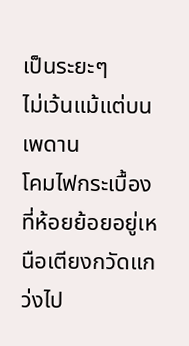เป็นระยะๆ
ไม่เว้นแม้แต่บนเพดาน
โคมไฟกระเบื้องที่ห้อยย้อยอยู่เหนือเตียงกวัดแกว่งไป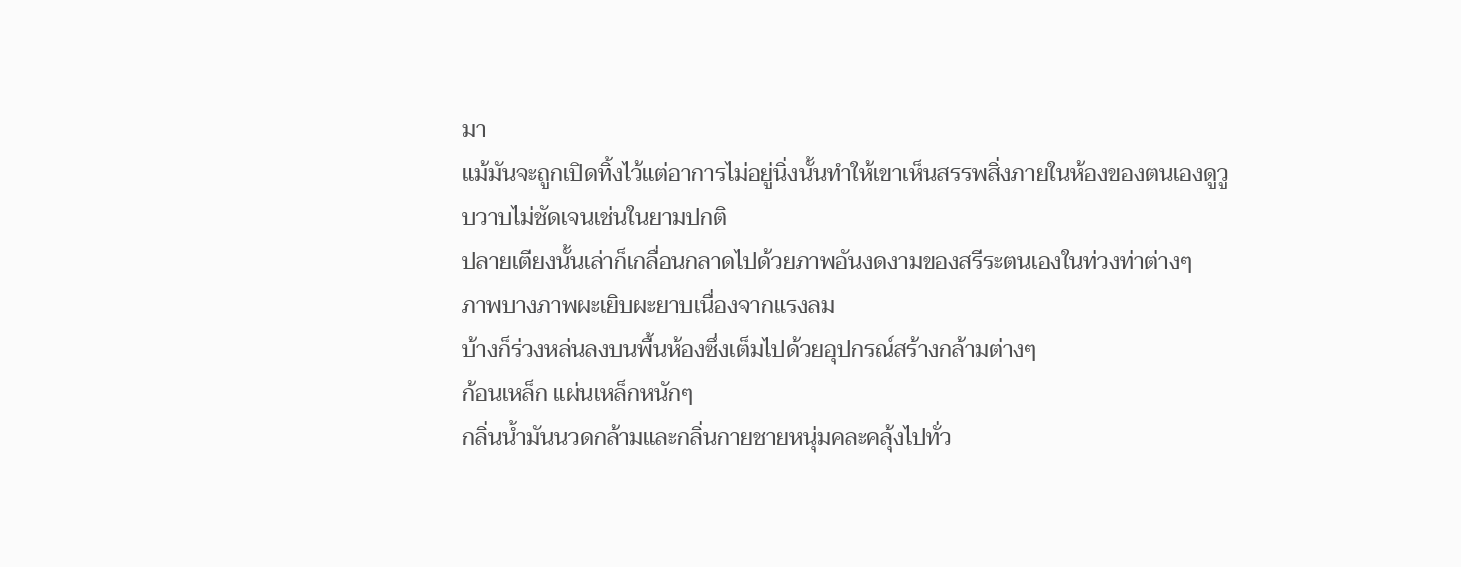มา
แม้มันจะถูกเปิดทิ้งไว้แต่อาการไม่อยู่นิ่งนั้นทำให้เขาเห็นสรรพสิ่งภายในห้องของตนเองดูวูบวาบไม่ชัดเจนเช่นในยามปกติ
ปลายเตียงนั้นเล่าก็เกลื่อนกลาดไปด้วยภาพอันงดงามของสรีระตนเองในท่วงท่าต่างๆ
ภาพบางภาพผะเยิบผะยาบเนื่องจากแรงลม
บ้างก็ร่วงหล่นลงบนพื้นห้องซึ่งเต็มไปด้วยอุปกรณ์สร้างกล้ามต่างๆ
ก้อนเหล็ก แผ่นเหล็กหนักๆ
กลิ่นน้ำมันนวดกล้ามและกลิ่นกายชายหนุ่มคละคลุ้งไปทั่ว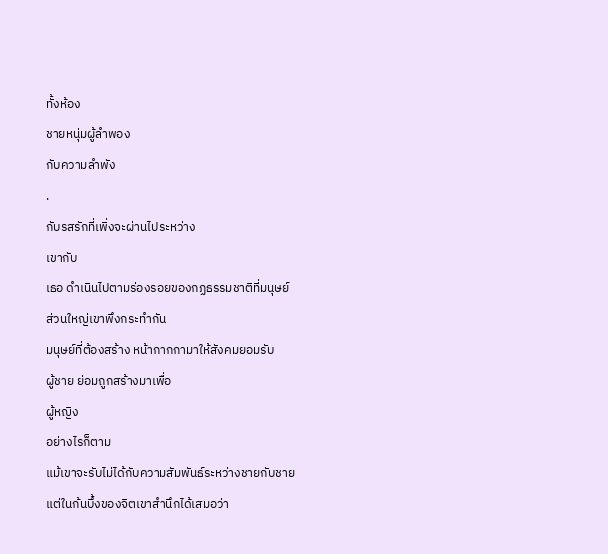ทั้งห้อง
ชายหนุ่มผู้ลำพอง
กับความลำพัง
.
กับรสรักที่เพิ่งจะผ่านไประหว่าง
เขากับ
เธอ ดำเนินไปตามร่องรอยของกฏธรรมชาติที่มนุษย์
ส่วนใหญ่เขาพึงกระทำกัน
มนุษย์ที่ต้องสร้าง หน้ากากกามาให้สังคมยอมรับ
ผู้ชาย ย่อมถูกสร้างมาเพื่อ
ผู้หญิง
อย่างไรก็ตาม
แม้เขาจะรับไม่ได้กับความสัมพันธ์ระหว่างชายกับชาย
แต่ในก้นบึ้งของจิตเขาสำนึกได้เสมอว่า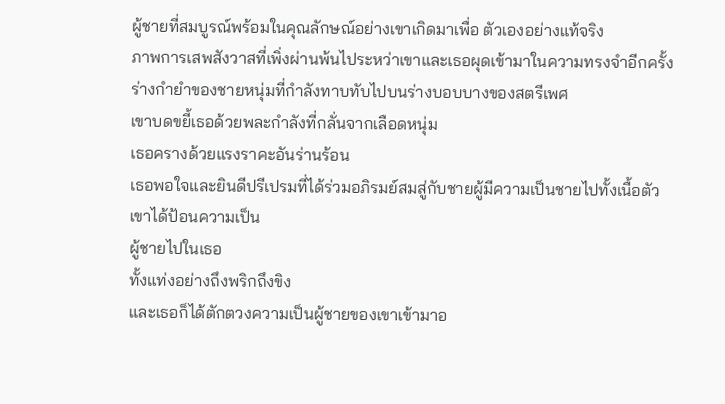ผู้ชายที่สมบูรณ์พร้อมในคุณลักษณ์อย่างเขาเกิดมาเพื่อ ตัวเองอย่างแท้จริง
ภาพการเสพสังวาสที่เพิ่งผ่านพ้นไประหว่าเขาและเธอผุดเข้ามาในความทรงจำอีกครั้ง
ร่างกำยำของชายหนุ่มที่กำลังทาบทับไปบนร่างบอบบางของสตรีเพศ
เขาบดขยี้เธอด้วยพละกำลังที่กลั่นจากเลือดหนุ่ม
เธอครางด้วยแรงราคะอันร่านร้อน
เธอพอใจและยินดีปรีเปรมที่ได้ร่วมอภิรมย์สมสู่กับชายผู้มีความเป็นชายไปทั้งเนื้อตัว
เขาได้ป้อนความเป็น
ผู้ชายไปในเธอ
ทั้งแท่งอย่างถึงพริกถึงขิง
และเธอก็ได้ตักตวงความเป็นผู้ชายของเขาเข้ามาอ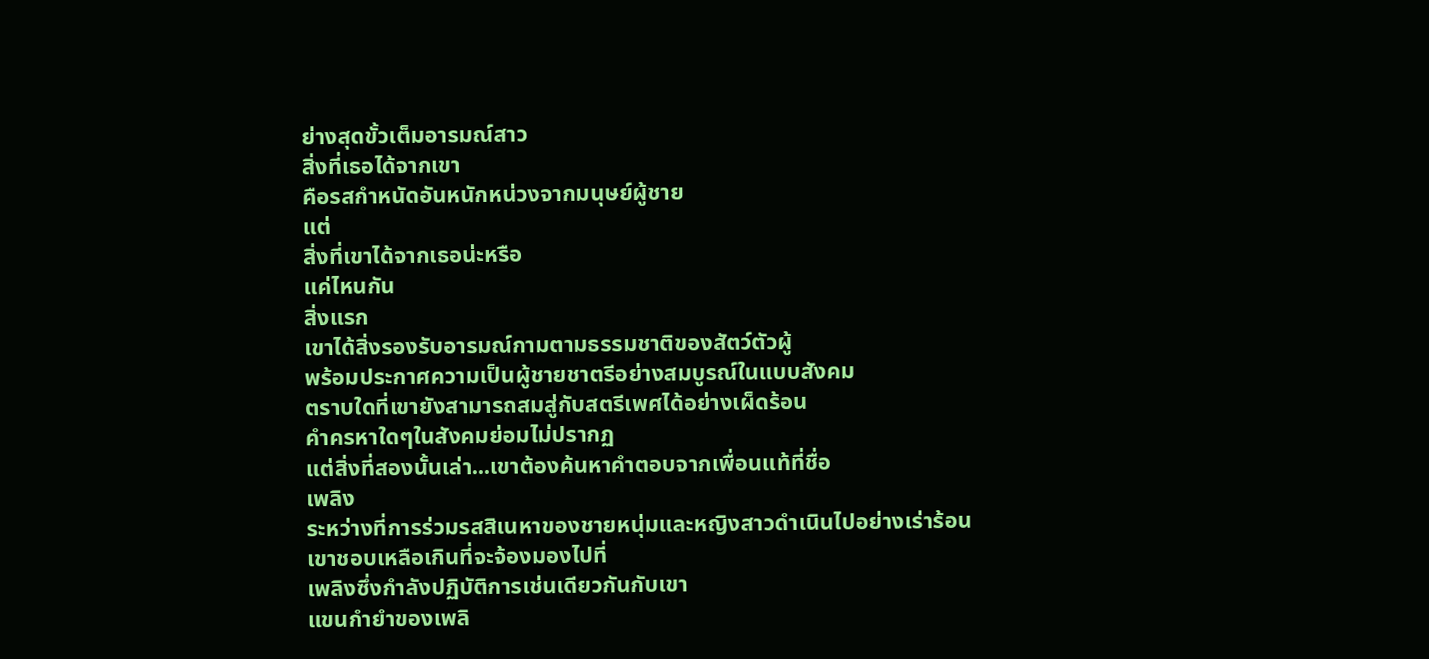ย่างสุดขั้วเต็มอารมณ์สาว
สิ่งที่เธอได้จากเขา
คือรสกำหนัดอันหนักหน่วงจากมนุษย์ผู้ชาย
แต่
สิ่งที่เขาได้จากเธอน่ะหรือ
แค่ไหนกัน
สิ่งแรก
เขาได้สิ่งรองรับอารมณ์กามตามธรรมชาติของสัตว์ตัวผู้
พร้อมประกาศความเป็นผู้ชายชาตรีอย่างสมบูรณ์ในแบบสังคม
ตราบใดที่เขายังสามารถสมสู่กับสตรีเพศได้อย่างเผ็ดร้อน
คำครหาใดๆในสังคมย่อมไม่ปรากฏ
แต่สิ่งที่สองนั้นเล่า...เขาต้องค้นหาคำตอบจากเพื่อนแท้ที่ชื่อ
เพลิง
ระหว่างที่การร่วมรสสิเนหาของชายหนุ่มและหญิงสาวดำเนินไปอย่างเร่าร้อน
เขาชอบเหลือเกินที่จะจ้องมองไปที่
เพลิงซึ่งกำลังปฏิบัติการเช่นเดียวกันกับเขา
แขนกำยำของเพลิ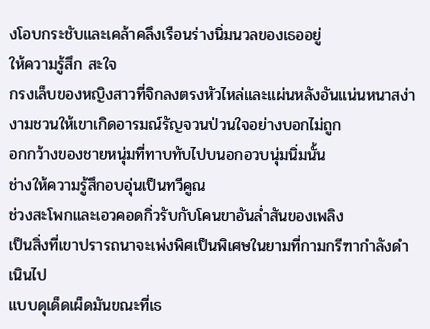งโอบกระชับและเคล้าคลึงเรือนร่างนิ่มนวลของเธออยู่
ให้ความรู้สึก สะใจ
กรงเล็บของหญิงสาวที่จิกลงตรงหัวไหล่และแผ่นหลังอันแน่นหนาสง่างามชวนให้เขาเกิดอารมณ์รัญจวนป่วนใจอย่างบอกไม่ถูก
อกกว้างของชายหนุ่มที่ทาบทับไปบนอกอวบนุ่มนิ่มนั้น
ช่างให้ความรู้สึกอบอุ่นเป็นทวีคูณ
ช่วงสะโพกและเอวคอดกิ่วรับกับโคนขาอันล่ำสันของเพลิง
เป็นสิ่งที่เขาปรารถนาจะเพ่งพิศเป็นพิเศษในยามที่กามกรีฑากำลังดำเนินไป
แบบดุเด็ดเผ็ดมันขณะที่เธ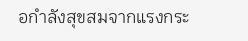อกำลังสุขสมจากแรงกระ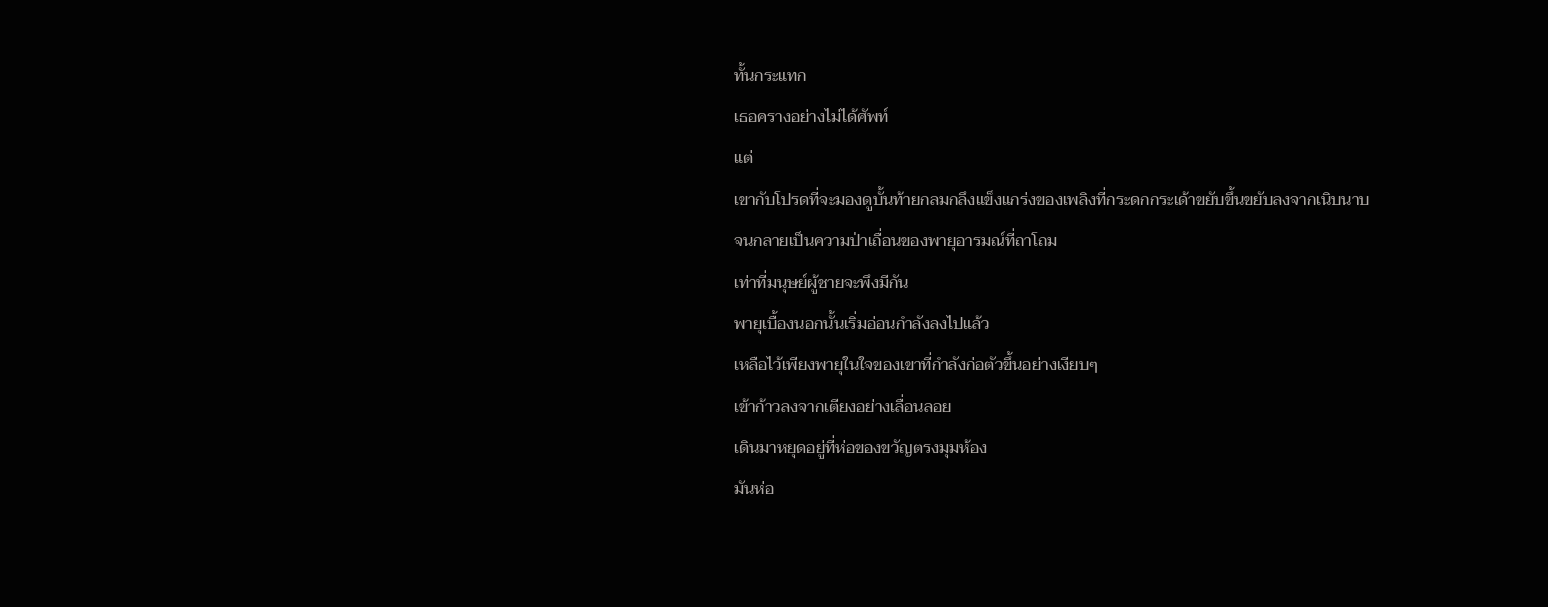ทั้นกระแทก
เธอครางอย่างไม่ได้ศัพท์
แต่
เขากับโปรดที่จะมองดูบั้นท้ายกลมกลึงแข็งแกร่งของเพลิงที่กระดกกระเด้าขยับขึ้นขยับลงจากเนิบนาบ
จนกลายเป็นความป่าเถื่อนของพายุอารมณ์ที่ถาโถม
เท่าที่มนุษย์ผู้ชายจะพึงมีกัน
พายุเบื้องนอกนั้นเริ่มอ่อนกำลังลงไปแล้ว
เหลือไว้เพียงพายุในใจของเขาที่กำลังก่อตัวขึ้นอย่างเงียบๆ
เข้าก้าวลงจากเตียงอย่างเลื่อนลอย
เดินมาหยุดอยู่ที่ห่อของขวัญตรงมุมห้อง
มันห่อ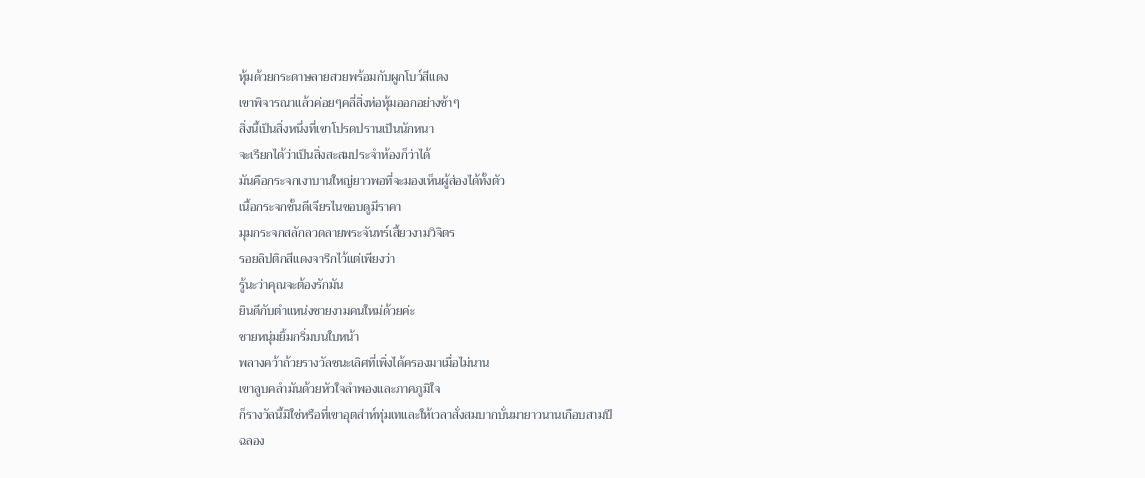หุ้มด้วยกระดาษลายสวยพร้อมกับผูกโบว์สีแดง
เขาพิจารณาแล้วค่อยๆคลี่สิ่งห่อหุ้มออกอย่างช้าๆ
สิ่งนี้เป็นสิ่งหนึ่งที่เขาโปรดปรานเป็นนักหนา
จะเรียกได้ว่าเป็นสิ่งสะสมประจำห้องก็ว่าได้
มันคือกระจกเงาบานใหญ่ยาวพอที่จะมองเห็นผู้ส่องได้ทั้งตัว
เนื้อกระจกชั้นดีเจียรไนขอบดูมีราคา
มุมกระจกสลักลวดลายพระจันทร์เสี้ยวงามวิจิตร
รอยลิปติกสีแดงจารึกไว้แต่เพียงว่า
รู้นะว่าคุณจะต้องรักมัน
ยินดีกับตำแหน่งชายงามคนใหม่ด้วยค่ะ
ชายหนุ่มยิ้มกริ่มบนใบหน้า
พลางคว้าถ้วยรางวัลชนะเลิศที่เพิ่งได้ครองมาเมื่อไม่นาน
เขาลูบคลำมันด้วยหัวใจลำพองและภาคภูมิใจ
ก็รางวัลนี้มิใช่หรือที่เขาอุตส่าห์ทุ่มเทและให้เวลาสั่งสมบากบั่นมายาวนานเกือบสามปี
ฉลอง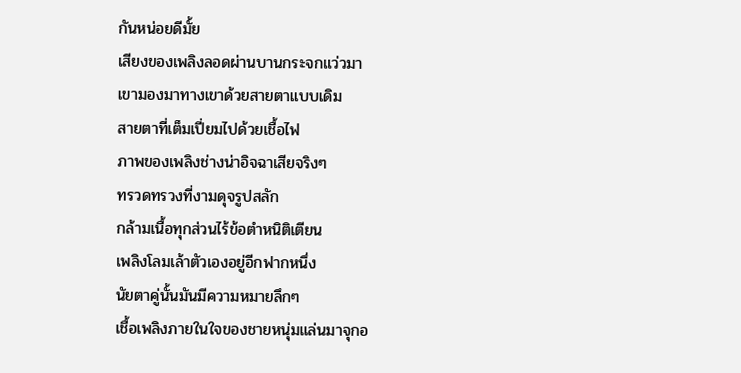กันหน่อยดีมั้ย
เสียงของเพลิงลอดผ่านบานกระจกแว่วมา
เขามองมาทางเขาด้วยสายตาแบบเดิม
สายตาที่เต็มเปี่ยมไปด้วยเชื้อไฟ
ภาพของเพลิงช่างน่าอิจฉาเสียจริงๆ
ทรวดทรวงที่งามดุจรูปสลัก
กล้ามเนื้อทุกส่วนไร้ข้อตำหนิติเตียน
เพลิงโลมเล้าตัวเองอยู่อีกฟากหนึ่ง
นัยตาคู่นั้นมันมีความหมายลึกๆ
เชื้อเพลิงภายในใจของชายหนุ่มแล่นมาจุกอ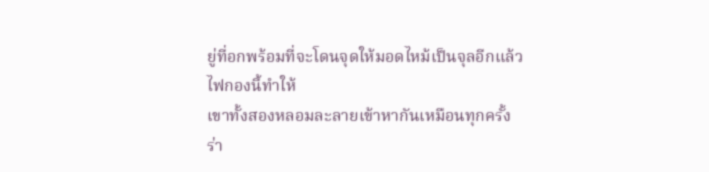ยู่ที่อกพร้อมที่จะโดนจุดให้มอดไหม้เป็นจุลอีกแล้ว
ไฟกองนี้ทำให้
เขาทั้งสองหลอมละลายเข้าหากันเหมือนทุกครั้ง
ร่า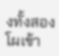งทั้งสองโผเข้า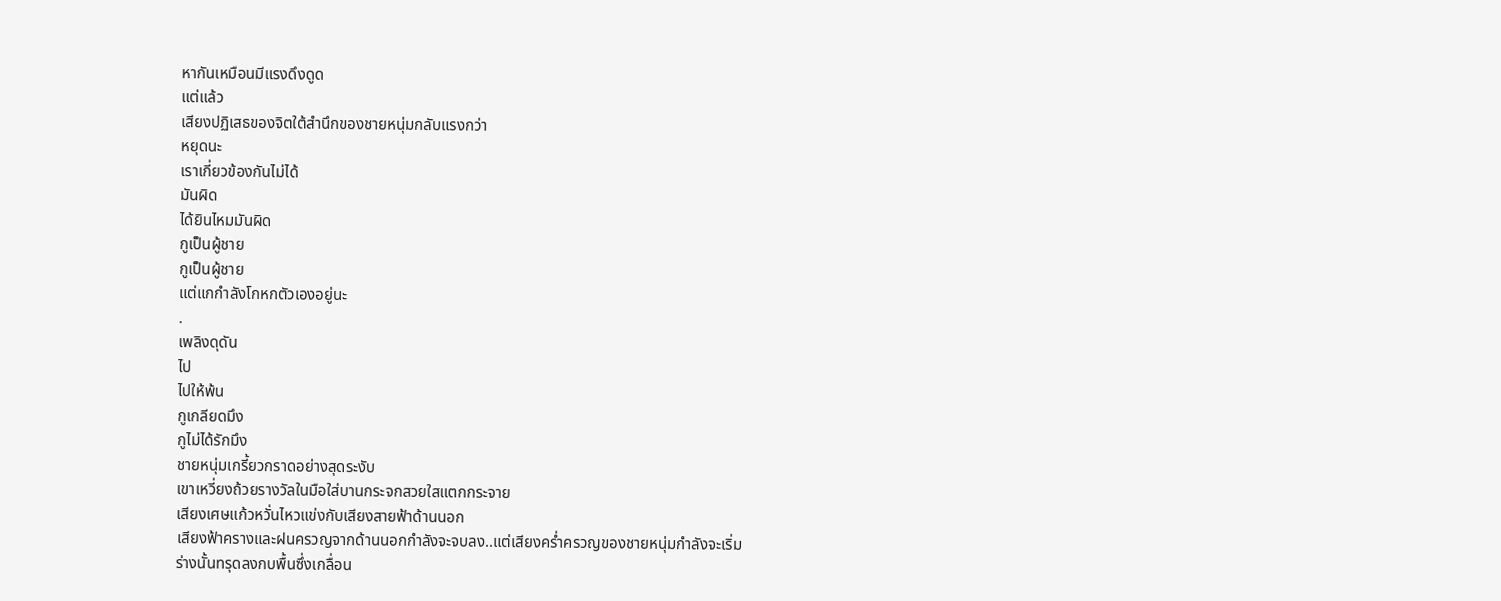หากันเหมือนมีแรงดึงดูด
แต่แล้ว
เสียงปฏิเสธของจิตใต้สำนึกของชายหนุ่มกลับแรงกว่า
หยุดนะ
เราเกี่ยวข้องกันไม่ได้
มันผิด
ได้ยินไหมมันผิด
กูเป็นผู้ชาย
กูเป็นผู้ชาย
แต่แกกำลังโกหกตัวเองอยู่นะ
.
เพลิงดุดัน
ไป
ไปให้พ้น
กูเกลียดมึง
กูไม่ได้รักมึง
ชายหนุ่มเกรี้ยวกราดอย่างสุดระงับ
เขาเหวี่ยงถ้วยรางวัลในมือใส่บานกระจกสวยใสแตกกระจาย
เสียงเศษแก้วหวั่นไหวแข่งกับเสียงสายฟ้าด้านนอก
เสียงฟ้าครางและฝนครวญจากด้านนอกกำลังจะจบลง..แต่เสียงคร่ำครวญของชายหนุ่มกำลังจะเริ่ม
ร่างนั้นทรุดลงกบพื้นซึ่งเกลื่อน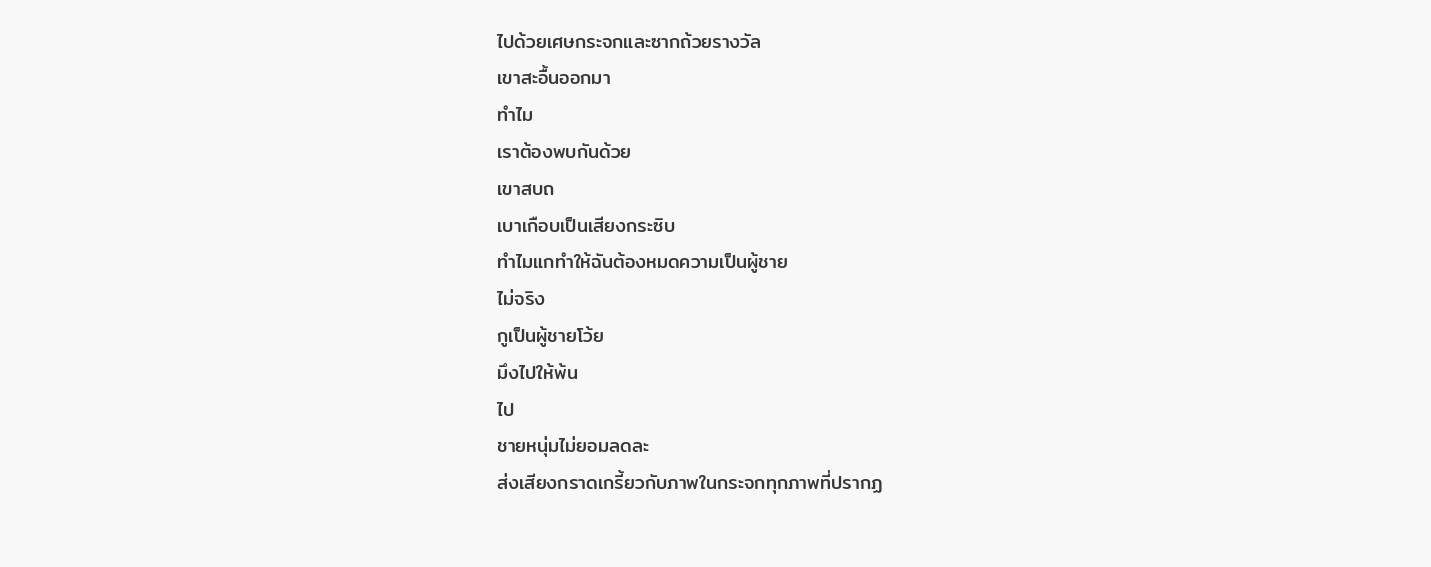ไปด้วยเศษกระจกและซากถ้วยรางวัล
เขาสะอื้นออกมา
ทำไม
เราต้องพบกันด้วย
เขาสบถ
เบาเกือบเป็นเสียงกระซิบ
ทำไมแกทำให้ฉันต้องหมดความเป็นผู้ชาย
ไม่จริง
กูเป็นผู้ชายโว้ย
มึงไปให้พ้น
ไป
ชายหนุ่มไม่ยอมลดละ
ส่งเสียงกราดเกรี้ยวกับภาพในกระจกทุกภาพที่ปรากฏ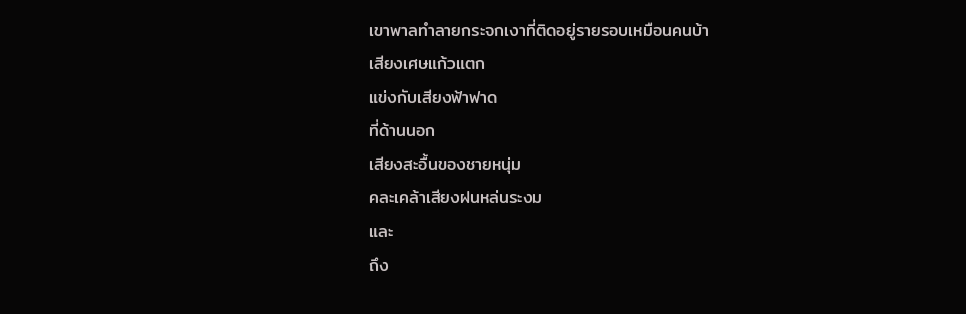เขาพาลทำลายกระจกเงาที่ติดอยู่รายรอบเหมือนคนบ้า
เสียงเศษแก้วแตก
แข่งกับเสียงฟ้าฟาด
ที่ด้านนอก
เสียงสะอื้นของชายหนุ่ม
คละเคล้าเสียงฝนหล่นระงม
และ
ถึง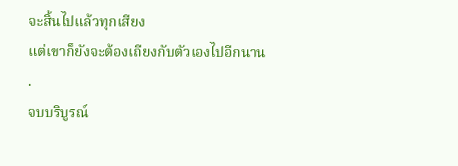จะสิ้นไปแล้วทุกเสียง
แต่เขาก็ยังจะต้องเถียงกับตัวเองไปอีกนาน
.
จบบริบูรณ์